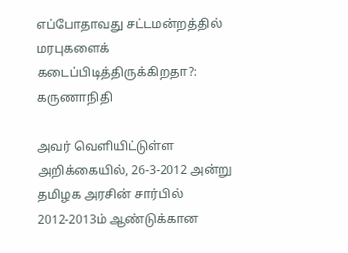எப்போதாவது சட்டமன்றத்தில் மரபுகளைக் கடைப்பிடித்திருக்கிறதா?: கருணாநிதி

அவர் வெளியிட்டுள்ள அறிக்கையில், 26-3-2012 அன்று தமிழக அரசின் சார்பில் 2012-2013ம் ஆண்டுக்கான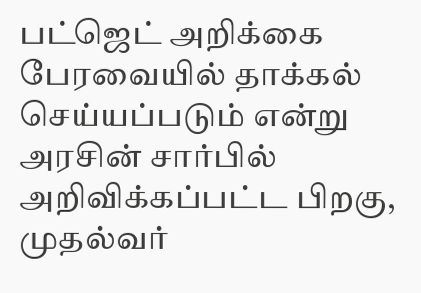பட்ஜெட் அறிக்கை பேரவையில் தாக்கல் செய்யப்படும் என்று அரசின் சார்பில் அறிவிக்கப்பட்ட பிறகு, முதல்வர்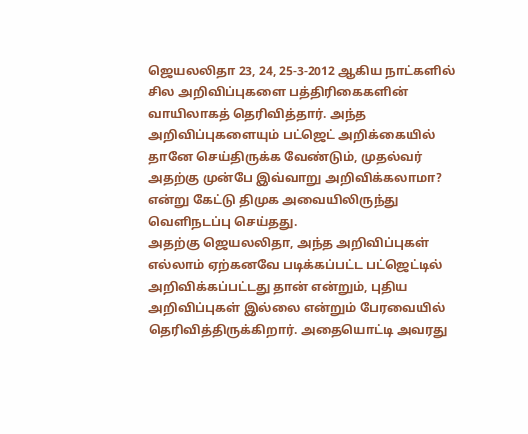ஜெயலலிதா 23, 24, 25-3-2012 ஆகிய நாட்களில் சில அறிவிப்புகளை பத்திரிகைகளின் வாயிலாகத் தெரிவித்தார். அந்த அறிவிப்புகளையும் பட்ஜெட் அறிக்கையில் தானே செய்திருக்க வேண்டும், முதல்வர் அதற்கு முன்பே இவ்வாறு அறிவிக்கலாமா? என்று கேட்டு திமுக அவையிலிருந்து வெளிநடப்பு செய்தது.
அதற்கு ஜெயலலிதா, அந்த அறிவிப்புகள் எல்லாம் ஏற்கனவே படிக்கப்பட்ட பட்ஜெட்டில் அறிவிக்கப்பட்டது தான் என்றும், புதிய அறிவிப்புகள் இல்லை என்றும் பேரவையில் தெரிவித்திருக்கிறார். அதையொட்டி அவரது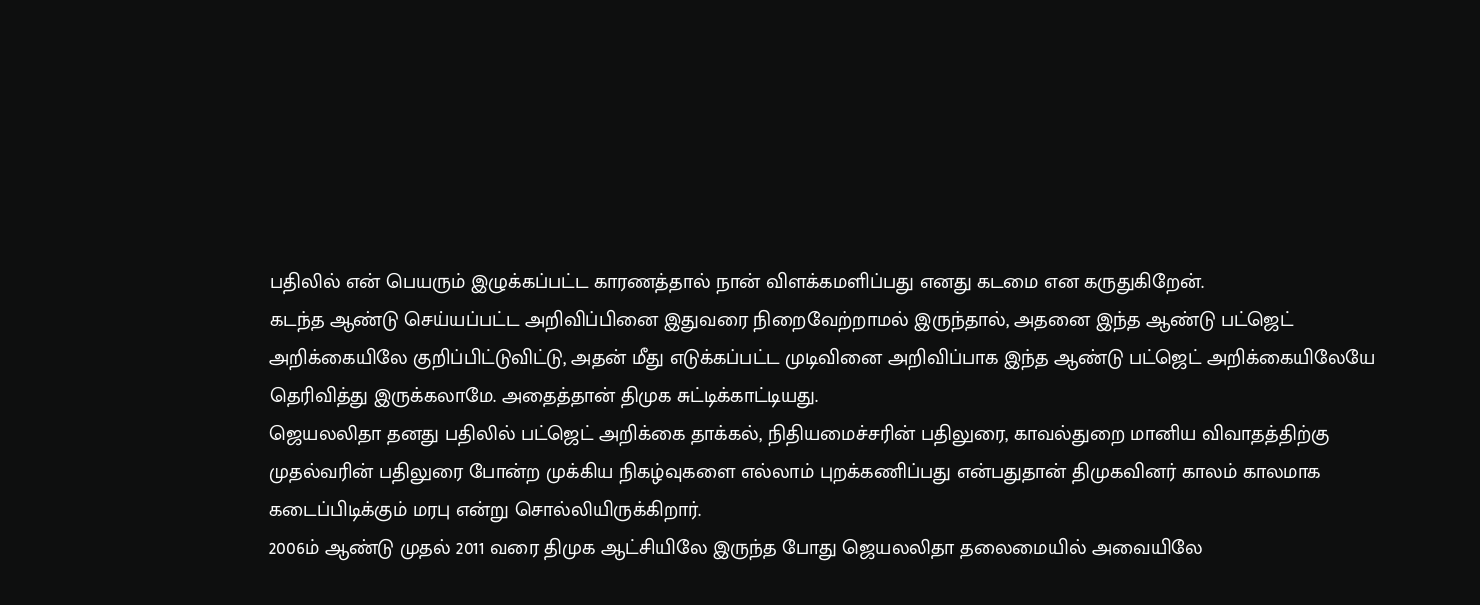பதிலில் என் பெயரும் இழுக்கப்பட்ட காரணத்தால் நான் விளக்கமளிப்பது எனது கடமை என கருதுகிறேன்.
கடந்த ஆண்டு செய்யப்பட்ட அறிவிப்பினை இதுவரை நிறைவேற்றாமல் இருந்தால், அதனை இந்த ஆண்டு பட்ஜெட் அறிக்கையிலே குறிப்பிட்டுவிட்டு, அதன் மீது எடுக்கப்பட்ட முடிவினை அறிவிப்பாக இந்த ஆண்டு பட்ஜெட் அறிக்கையிலேயே தெரிவித்து இருக்கலாமே. அதைத்தான் திமுக சுட்டிக்காட்டியது.
ஜெயலலிதா தனது பதிலில் பட்ஜெட் அறிக்கை தாக்கல், நிதியமைச்சரின் பதிலுரை, காவல்துறை மானிய விவாதத்திற்கு முதல்வரின் பதிலுரை போன்ற முக்கிய நிகழ்வுகளை எல்லாம் புறக்கணிப்பது என்பதுதான் திமுகவினர் காலம் காலமாக கடைப்பிடிக்கும் மரபு என்று சொல்லியிருக்கிறார்.
2006ம் ஆண்டு முதல் 2011 வரை திமுக ஆட்சியிலே இருந்த போது ஜெயலலிதா தலைமையில் அவையிலே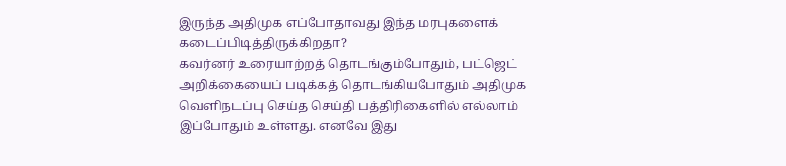இருந்த அதிமுக எப்போதாவது இந்த மரபுகளைக் கடைப்பிடித்திருக்கிறதா?
கவர்னர் உரையாற்றத் தொடங்கும்போதும், பட்ஜெட் அறிக்கையைப் படிக்கத் தொடங்கியபோதும் அதிமுக வெளிநடப்பு செய்த செய்தி பத்திரிகைளில் எல்லாம் இப்போதும் உள்ளது. எனவே இது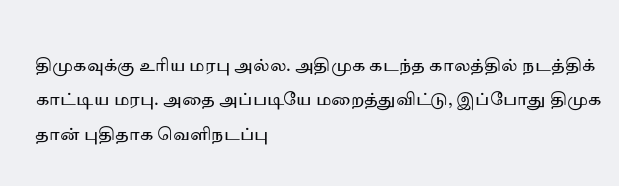திமுகவுக்கு உரிய மரபு அல்ல. அதிமுக கடந்த காலத்தில் நடத்திக் காட்டிய மரபு. அதை அப்படியே மறைத்துவிட்டு, இப்போது திமுக தான் புதிதாக வெளிநடப்பு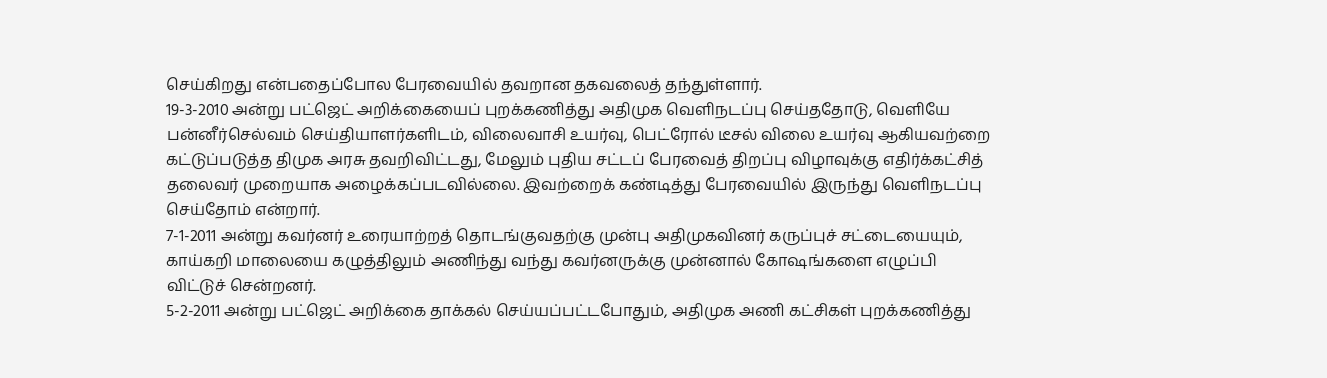செய்கிறது என்பதைப்போல பேரவையில் தவறான தகவலைத் தந்துள்ளார்.
19-3-2010 அன்று பட்ஜெட் அறிக்கையைப் புறக்கணித்து அதிமுக வெளிநடப்பு செய்ததோடு, வெளியே பன்னீர்செல்வம் செய்தியாளர்களிடம், விலைவாசி உயர்வு, பெட்ரோல் டீசல் விலை உயர்வு ஆகியவற்றை கட்டுப்படுத்த திமுக அரசு தவறிவிட்டது, மேலும் புதிய சட்டப் பேரவைத் திறப்பு விழாவுக்கு எதிர்க்கட்சித் தலைவர் முறையாக அழைக்கப்படவில்லை. இவற்றைக் கண்டித்து பேரவையில் இருந்து வெளிநடப்பு செய்தோம் என்றார்.
7-1-2011 அன்று கவர்னர் உரையாற்றத் தொடங்குவதற்கு முன்பு அதிமுகவினர் கருப்புச் சட்டையையும், காய்கறி மாலையை கழுத்திலும் அணிந்து வந்து கவர்னருக்கு முன்னால் கோஷங்களை எழுப்பி விட்டுச் சென்றனர்.
5-2-2011 அன்று பட்ஜெட் அறிக்கை தாக்கல் செய்யப்பட்டபோதும், அதிமுக அணி கட்சிகள் புறக்கணித்து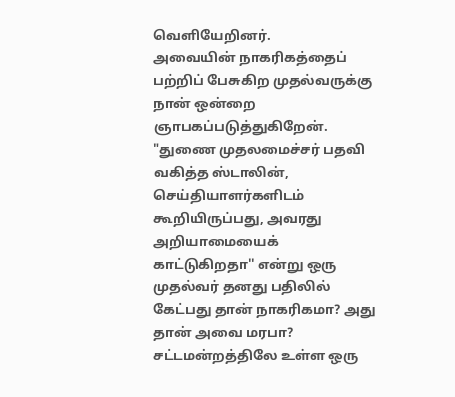வெளியேறினர்.
அவையின் நாகரிகத்தைப் பற்றிப் பேசுகிற முதல்வருக்கு நான் ஒன்றை ஞாபகப்படுத்துகிறேன். "துணை முதலமைச்சர் பதவி வகித்த ஸ்டாலின், செய்தியாளர்களிடம் கூறியிருப்பது, அவரது அறியாமையைக் காட்டுகிறதா'' என்று ஒரு முதல்வர் தனது பதிலில் கேட்பது தான் நாகரிகமா? அது தான் அவை மரபா? சட்டமன்றத்திலே உள்ள ஒரு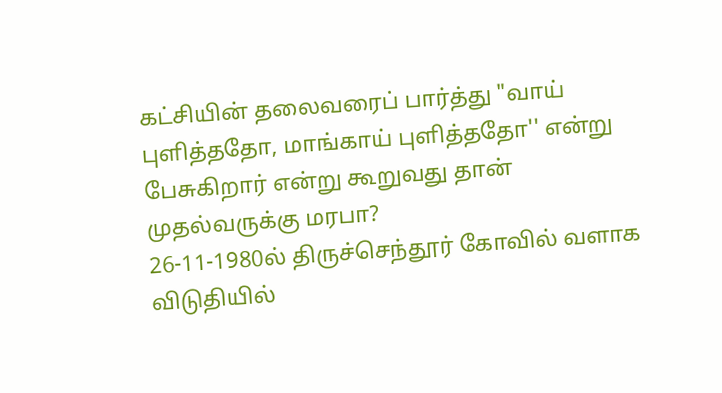கட்சியின் தலைவரைப் பார்த்து "வாய் புளித்ததோ, மாங்காய் புளித்ததோ'' என்று பேசுகிறார் என்று கூறுவது தான் முதல்வருக்கு மரபா?
26-11-1980ல் திருச்செந்தூர் கோவில் வளாக விடுதியில்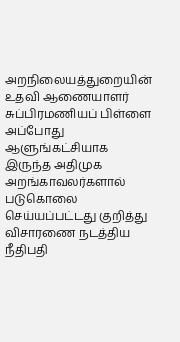அறநிலையத்துறையின் உதவி ஆணையாளர் சுப்பிரமணியப் பிள்ளை அப்போது ஆளுங்கட்சியாக இருந்த அதிமுக அறங்காவலர்களால் படுகொலை செய்யப்பட்டது குறித்து விசாரணை நடத்திய நீதிபதி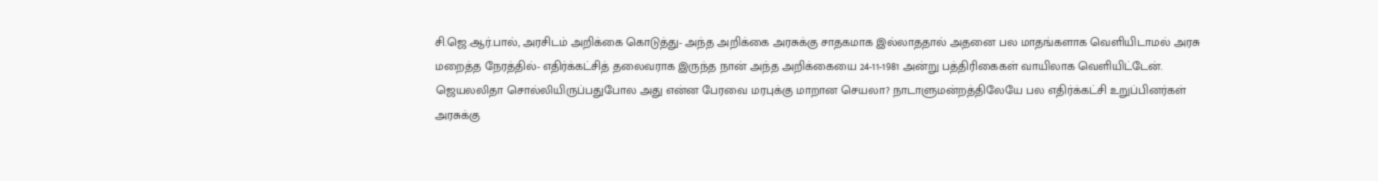சி.ஜெ.ஆர்.பால், அரசிடம் அறிக்கை கொடுத்து- அந்த அறிக்கை அரசுக்கு சாதகமாக இல்லாததால் அதனை பல மாதங்களாக வெளியிடாமல் அரசு மறைத்த நேரத்தில்- எதிர்க்கட்சித் தலைவராக இருந்த நான் அந்த அறிக்கையை 24-11-1981 அன்று பத்திரிகைகள் வாயிலாக வெளியிட்டேன்.
ஜெயலலிதா சொல்லியிருப்பதுபோல அது என்ன பேரவை மரபுக்கு மாறான செயலா? நாடாளுமன்றத்திலேயே பல எதிர்க்கட்சி உறுப்பினர்கள் அரசுக்கு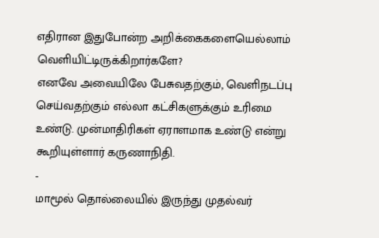எதிரான இதுபோன்ற அறிக்கைகளையெல்லாம் வெளியிட்டிருக்கிறார்களே?
எனவே அவையிலே பேசுவதற்கும், வெளிநடப்பு செய்வதற்கும் எல்லா கட்சிகளுக்கும் உரிமை உண்டு. முன்மாதிரிகள் ஏராளமாக உண்டு என்று கூறியுள்ளார் கருணாநிதி.
-
மாமூல் தொல்லையில் இருந்து முதல்வர்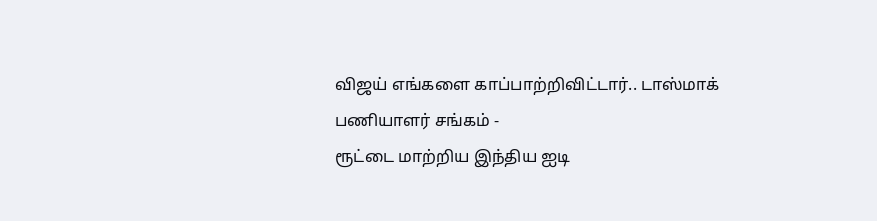விஜய் எங்களை காப்பாற்றிவிட்டார்.. டாஸ்மாக் பணியாளர் சங்கம் -
ரூட்டை மாற்றிய இந்திய ஐடி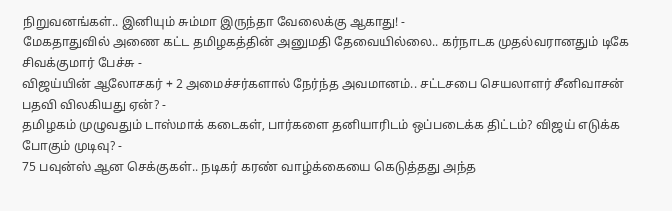நிறுவனங்கள்.. இனியும் சும்மா இருந்தா வேலைக்கு ஆகாது! -
மேகதாதுவில் அணை கட்ட தமிழகத்தின் அனுமதி தேவையில்லை.. கர்நாடக முதல்வரானதும் டிகே சிவக்குமார் பேச்சு -
விஜய்யின் ஆலோசகர் + 2 அமைச்சர்களால் நேர்ந்த அவமானம்.. சட்டசபை செயலாளர் சீனிவாசன் பதவி விலகியது ஏன்? -
தமிழகம் முழுவதும் டாஸ்மாக் கடைகள், பார்களை தனியாரிடம் ஒப்படைக்க திட்டம்? விஜய் எடுக்க போகும் முடிவு? -
75 பவுன்ஸ் ஆன செக்குகள்.. நடிகர் கரண் வாழ்க்கையை கெடுத்தது அந்த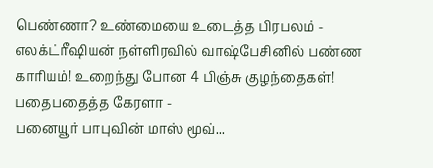பெண்ணா? உண்மையை உடைத்த பிரபலம் -
எலக்ட்ரீஷியன் நள்ளிரவில் வாஷ்பேசினில் பண்ண காரியம்! உறைந்து போன 4 பிஞ்சு குழந்தைகள்! பதைபதைத்த கேரளா -
பனையூர் பாபுவின் மாஸ் மூவ்...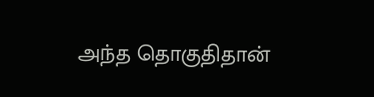அந்த தொகுதிதான்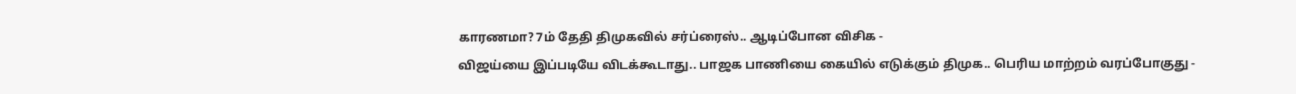காரணமா? 7ம் தேதி திமுகவில் சர்ப்ரைஸ்.. ஆடிப்போன விசிக -
விஜய்யை இப்படியே விடக்கூடாது.. பாஜக பாணியை கையில் எடுக்கும் திமுக.. பெரிய மாற்றம் வரப்போகுது -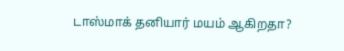டாஸ்மாக் தனியார் மயம் ஆகிறதா?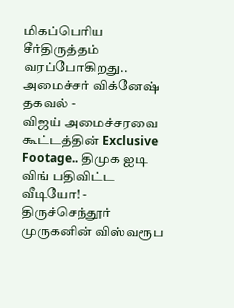மிகப்பெரிய சீர்திருத்தம் வரப்போகிறது.. அமைச்சர் விக்னேஷ் தகவல் -
விஜய் அமைச்சரவை கூட்டத்தின் Exclusive Footage.. திமுக ஐடி விங் பதிவிட்ட வீடியோ! -
திருச்செந்தூர் முருகனின் விஸ்வரூப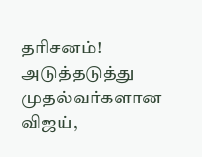தரிசனம்! அடுத்தடுத்து முதல்வர்களான விஜய்,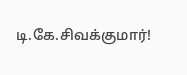டி.கே.சிவக்குமார்!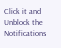Click it and Unblock the Notifications